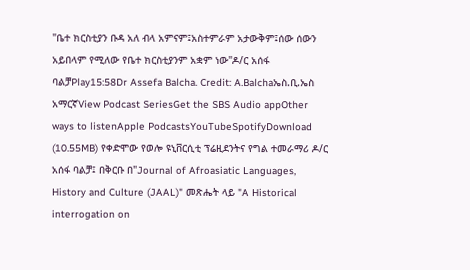"ቤተ ክርስቲያን ቡዳ አለ ብላ አምናም፤አስተምራም አታውቅም፤ሰው ሰውን አይበላም የሚለው የቤተ ክርስቲያንም አቋም ነው"ዶ/ር አሰፋ ባልቻPlay15:58Dr Assefa Balcha. Credit: A.Balchaኤስ.ቢ.ኤስ አማርኛView Podcast SeriesGet the SBS Audio appOther ways to listenApple PodcastsYouTubeSpotifyDownload (10.55MB) የቀድሞው የወሎ ዩኒቨርሲቲ ፕሬዚደንትና የግል ተመራማሪ ዶ/ር አሰፋ ባልቻ፤ በቅርቡ በ"Journal of Afroasiatic Languages, History and Culture (JAAL)" መጽሔት ላይ "A Historical interrogation on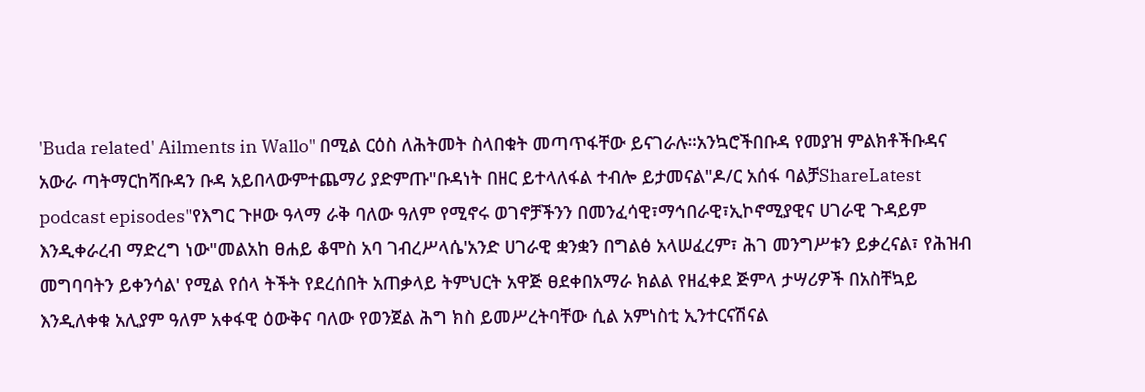'Buda related' Ailments in Wallo" በሚል ርዕስ ለሕትመት ስላበቁት መጣጥፋቸው ይናገራሉ።አንኳሮችበቡዳ የመያዝ ምልክቶችቡዳና አውራ ጣትማርከሻቡዳን ቡዳ አይበላውምተጨማሪ ያድምጡ"ቡዳነት በዘር ይተላለፋል ተብሎ ይታመናል"ዶ/ር አሰፋ ባልቻShareLatest podcast episodes"የእግር ጉዞው ዓላማ ራቅ ባለው ዓለም የሚኖሩ ወገኖቻችንን በመንፈሳዊ፣ማኅበራዊ፣ኢኮኖሚያዊና ሀገራዊ ጉዳይም እንዲቀራረብ ማድረግ ነው"መልአከ ፀሐይ ቆሞስ አባ ገብረሥላሴ'አንድ ሀገራዊ ቋንቋን በግልፅ አላሠፈረም፣ ሕገ መንግሥቱን ይቃረናል፣ የሕዝብ መግባባትን ይቀንሳል' የሚል የሰላ ትችት የደረሰበት አጠቃላይ ትምህርት አዋጅ ፀደቀበአማራ ክልል የዘፈቀደ ጅምላ ታሣሪዎች በአስቸኳይ እንዲለቀቁ አሊያም ዓለም አቀፋዊ ዕውቅና ባለው የወንጀል ሕግ ክስ ይመሥረትባቸው ሲል አምነስቲ ኢንተርናሽናል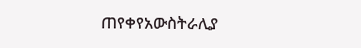ጠየቀየአውስትራሊያ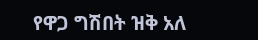የዋጋ ግሽበት ዝቅ አለ